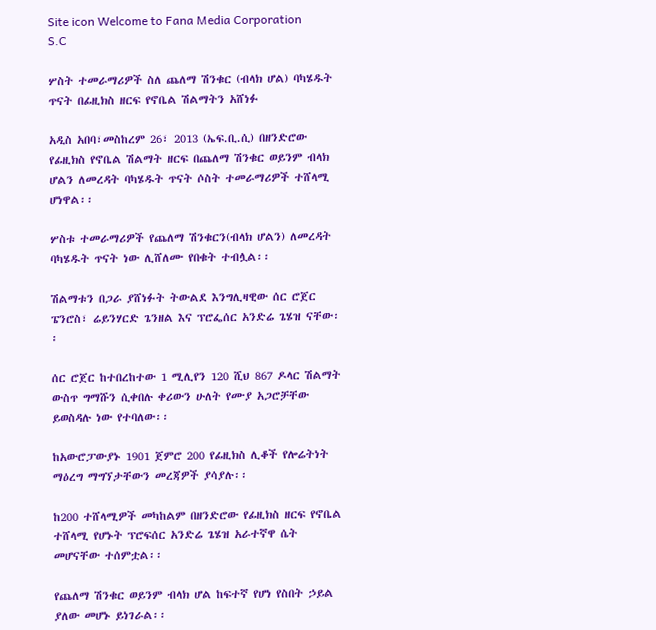Site icon Welcome to Fana Media Corporation S.C

ሦስት ተመራማሪዎች ስለ ጨለማ ሽንቁር (ብላክ ሆል) ባካሄዱት ጥናት በፊዚክስ ዘርፍ የኖቤል ሽልማትን አሸነፉ

አዲስ አበባ፣መስከረም 26፣ 2013 (ኤፍ.ቢ.ሲ) በዘንድሮው የፊዚክስ የኖቤል ሽልማት ዘርፍ በጨለማ ሽንቁር ወይንም ብላክ ሆልን ለመረዳት ባካሄዱት ጥናት ሶስት ተመራማሪዎች ተሸላሚ ሆነዋል፡፡

ሦስቱ ተመራማሪዎች የጨለማ ሽንቁርን(ብላክ ሆልን) ለመረዳት ባካሄዱት ጥናት ነው ሊሸለሙ የበቁት ተብሏል፡፡

ሽልማቱን በጋራ ያሸነፉት ትውልደ እንግሊዛዊው ሰር ሮጀር ፔንሮስ፣ ሬይንሃርድ ጌንዘል እና ፕሮፌሰር አንድሬ ጌሄዝ ናቸው፡፡

ሰር ሮጀር ከተበረከተው 1 ሚሊየን 120 ሺህ 867 ዶላር ሽልማት ውስጥ ግማሹን ሲቀበሉ ቀሪውን ሁለት የሙያ አጋሮቻቸው ይወስዳሉ ነው የተባለው፡፡

ከአውሮፓውያኑ 1901 ጀምሮ 200 የፊዚክስ ሊቆች የሎሬትነት ማዕረግ ማግኘታቸውን መረጃዎች ያሳያሉ፡፡

ከ200 ተሸላሚዎች መካከልም በዘንድሮው የፊዚክስ ዘርፍ የኖቤል ተሸላሚ የሆኑት ፕሮፍሰር አንድሬ ጌሄዝ አራተኛዋ ሴት መሆናቸው ተሰምቷል፡፡

የጨለማ ሽንቁር ወይንም ብላክ ሆል ከፍተኛ የሆነ የስበት ኃይል ያለው መሆኑ ይነገራል፡፡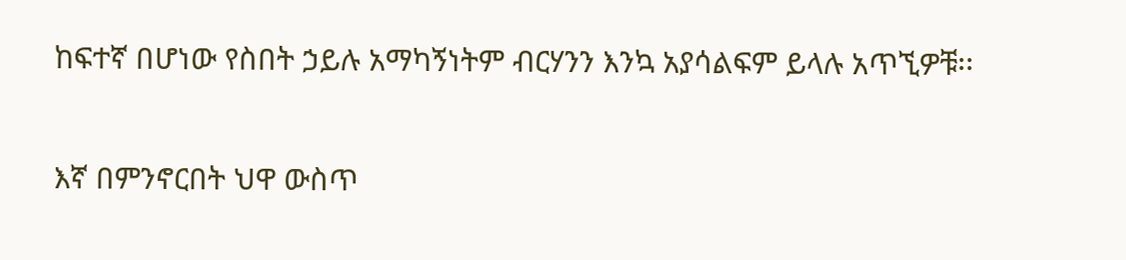ከፍተኛ በሆነው የስበት ኃይሉ አማካኝነትም ብርሃንን እንኳ አያሳልፍም ይላሉ አጥኚዎቹ፡፡

እኛ በምንኖርበት ህዋ ውስጥ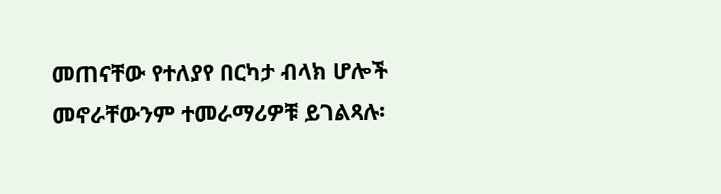መጠናቸው የተለያየ በርካታ ብላክ ሆሎች መኖራቸውንም ተመራማሪዎቹ ይገልጻሉ፡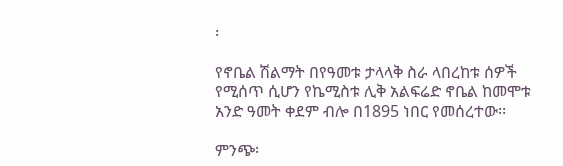፡

የኖቤል ሽልማት በየዓመቱ ታላላቅ ስራ ላበረከቱ ሰዎች የሚሰጥ ሲሆን የኬሚስቱ ሊቅ አልፍሬድ ኖቤል ከመሞቱ አንድ ዓመት ቀደም ብሎ በ1895 ነበር የመሰረተው፡፡

ምንጭ፡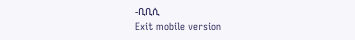-ቢቢሲ
Exit mobile version